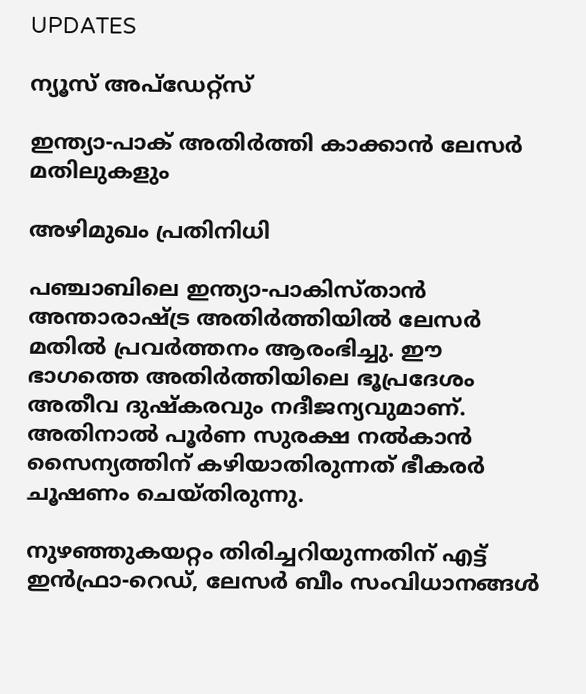UPDATES

ന്യൂസ് അപ്ഡേറ്റ്സ്

ഇന്ത്യാ-പാക് അതിര്‍ത്തി കാക്കാന്‍ ലേസര്‍ മതിലുകളും

അഴിമുഖം പ്രതിനിധി

പഞ്ചാബിലെ ഇന്ത്യാ-പാകിസ്താന്‍ അന്താരാഷ്ട്ര അതിര്‍ത്തിയില്‍ ലേസര്‍ മതില്‍ പ്രവര്‍ത്തനം ആരംഭിച്ചു. ഈ ഭാഗത്തെ അതിര്‍ത്തിയിലെ ഭൂപ്രദേശം അതീവ ദുഷ്‌കരവും നദീജന്യവുമാണ്. അതിനാല്‍ പൂര്‍ണ സുരക്ഷ നല്‍കാന്‍ സൈന്യത്തിന് കഴിയാതിരുന്നത് ഭീകരര്‍ ചൂഷണം ചെയ്തിരുന്നു.

നുഴഞ്ഞുകയറ്റം തിരിച്ചറിയുന്നതിന് എട്ട് ഇന്‍ഫ്രാ-റെഡ്, ലേസര്‍ ബീം സംവിധാനങ്ങള്‍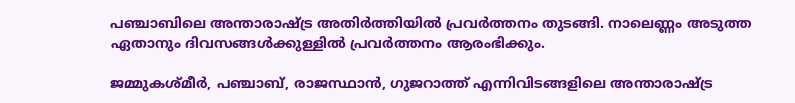പഞ്ചാബിലെ അന്താരാഷ്ട്ര അതിര്‍ത്തിയില്‍ പ്രവര്‍ത്തനം തുടങ്ങി. നാലെണ്ണം അടുത്ത ഏതാനും ദിവസങ്ങള്‍ക്കുള്ളില്‍ പ്രവര്‍ത്തനം ആരംഭിക്കും.

ജമ്മുകശ്മീര്‍, പഞ്ചാബ്, രാജസ്ഥാന്‍, ഗുജറാത്ത് എന്നിവിടങ്ങളിലെ അന്താരാഷ്ട്ര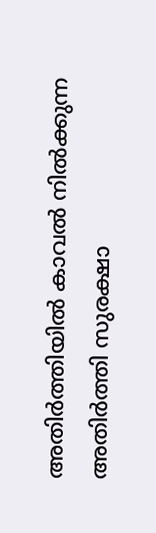അതിര്‍ത്തിയില്‍ കാവല്‍ നില്‍ക്കുന്ന അതിര്‍ത്തി സുരക്ഷാ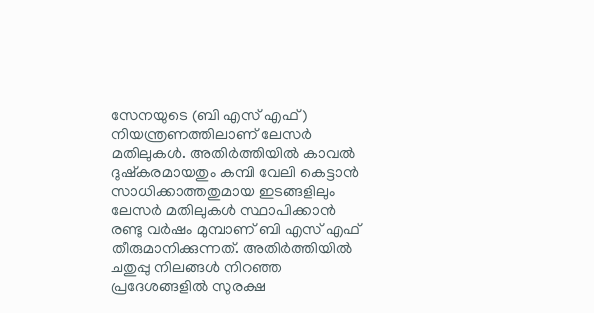സേനയുടെ (ബി എസ് എഫ്) നിയന്ത്രണത്തിലാണ് ലേസര്‍ മതിലുകള്‍. അതിര്‍ത്തിയില്‍ കാവല്‍ ദുഷ്‌കരമായതും കമ്പി വേലി കെട്ടാന്‍ സാധിക്കാത്തതുമായ ഇടങ്ങളിലും ലേസര്‍ മതിലുകള്‍ സ്ഥാപിക്കാന്‍ രണ്ടു വര്‍ഷം മുമ്പാണ് ബി എസ് എഫ് തീരുമാനിക്കുന്നത്. അതിര്‍ത്തിയില്‍ ചതുപ്പു നിലങ്ങള്‍ നിറഞ്ഞ പ്രദേശങ്ങളില്‍ സുരക്ഷ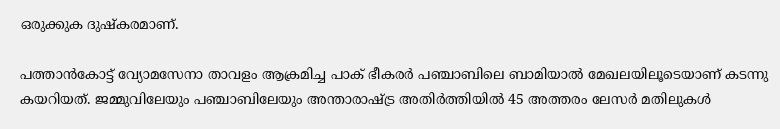ഒരുക്കുക ദുഷ്‌കരമാണ്.

പത്താന്‍കോട്ട് വ്യോമസേനാ താവളം ആക്രമിച്ച പാക് ഭീകരര്‍ പഞ്ചാബിലെ ബാമിയാല്‍ മേഖലയിലൂടെയാണ് കടന്നു കയറിയത്. ജമ്മുവിലേയും പഞ്ചാബിലേയും അന്താരാഷ്ട്ര അതിര്‍ത്തിയില്‍ 45 അത്തരം ലേസര്‍ മതിലുകള്‍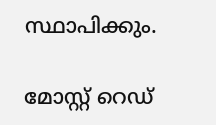സ്ഥാപിക്കും.

മോസ്റ്റ് റെഡ്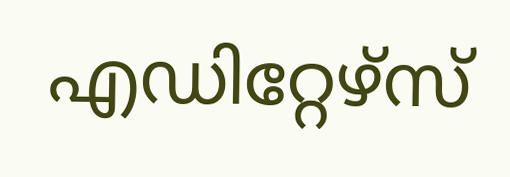എഡിറ്റേഴ്സ്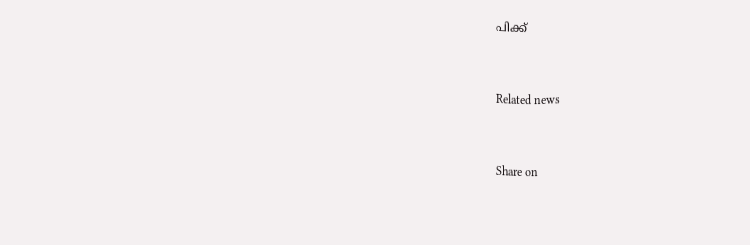പിക്ക്


Related news


Share on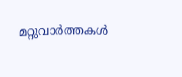മറ്റുവാര്‍ത്തകള്‍